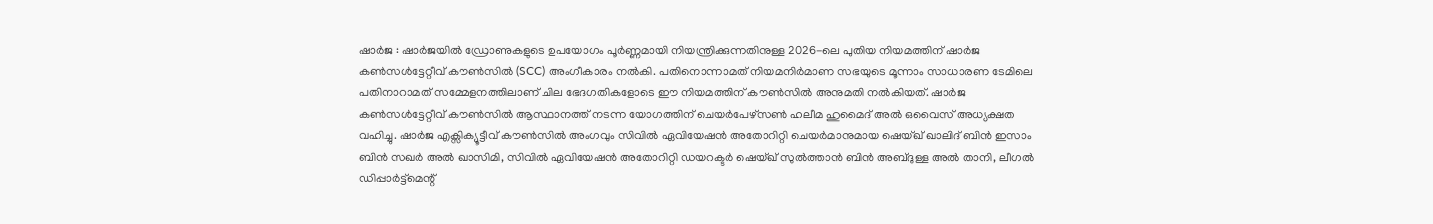ഷാർജ : ഷാർജയിൽ ഡ്രോണുകളുടെ ഉപയോഗം പൂർണ്ണമായി നിയന്ത്രിക്കുന്നതിനുള്ള 2026-ലെ പുതിയ നിയമത്തിന് ഷാർജ കൺസൾട്ടേറ്റീവ് കൗൺസിൽ (SCC) അംഗീകാരം നൽകി. പതിനൊന്നാമത് നിയമനിർമാണ സഭയുടെ മൂന്നാം സാധാരണ ടേമിലെ പതിനാറാമത് സമ്മേളനത്തിലാണ് ചില ഭേദഗതികളോടെ ഈ നിയമത്തിന് കൗൺസിൽ അനുമതി നൽകിയത്. ഷാർജ കൺസൾട്ടേറ്റീവ് കൗൺസിൽ ആസ്ഥാനത്ത് നടന്ന യോഗത്തിന് ചെയർപേഴ്സൺ ഹലീമ ഹുമൈദ് അൽ ഒവൈസ് അധ്യക്ഷത വഹിച്ചു. ഷാർജ എക്സിക്യൂട്ടീവ് കൗൺസിൽ അംഗവും സിവിൽ ഏവിയേഷൻ അതോറിറ്റി ചെയർമാനുമായ ഷെയ്ഖ് ഖാലിദ് ബിൻ ഇസാം ബിൻ സഖർ അൽ ഖാസിമി, സിവിൽ ഏവിയേഷൻ അതോറിറ്റി ഡയറക്ടർ ഷെയ്ഖ് സുൽത്താൻ ബിൻ അബ്ദുള്ള അൽ താനി, ലീഗൽ ഡിപ്പാർട്ട്മെന്റ്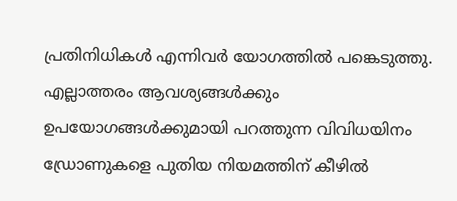പ്രതിനിധികൾ എന്നിവർ യോഗത്തിൽ പങ്കെടുത്തു.
എല്ലാത്തരം ആവശ്യങ്ങൾക്കും ഉപയോഗങ്ങൾക്കുമായി പറത്തുന്ന വിവിധയിനം ഡ്രോണുകളെ പുതിയ നിയമത്തിന് കീഴിൽ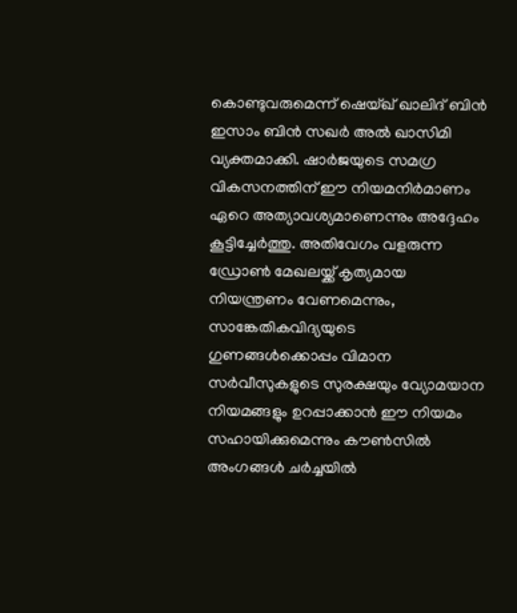കൊണ്ടുവരുമെന്ന് ഷെയ്ഖ് ഖാലിദ് ബിൻ ഇസാം ബിൻ സഖർ അൽ ഖാസിമി വ്യക്തമാക്കി. ഷാർജയുടെ സമഗ്ര വികസനത്തിന് ഈ നിയമനിർമാണം ഏറെ അത്യാവശ്യമാണെന്നും അദ്ദേഹം കൂട്ടിച്ചേർത്തു. അതിവേഗം വളരുന്ന ഡ്രോൺ മേഖലയ്ക്ക് കൃത്യമായ നിയന്ത്രണം വേണമെന്നും, സാങ്കേതികവിദ്യയുടെ ഗുണങ്ങൾക്കൊപ്പം വിമാന സർവീസുകളുടെ സുരക്ഷയും വ്യോമയാന നിയമങ്ങളും ഉറപ്പാക്കാൻ ഈ നിയമം സഹായിക്കുമെന്നും കൗൺസിൽ അംഗങ്ങൾ ചർച്ചയിൽ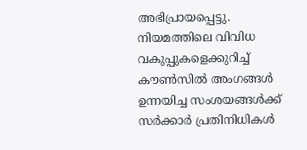അഭിപ്രായപ്പെട്ടു.
നിയമത്തിലെ വിവിധ വകുപ്പുകളെക്കുറിച്ച് കൗൺസിൽ അംഗങ്ങൾ ഉന്നയിച്ച സംശയങ്ങൾക്ക് സർക്കാർ പ്രതിനിധികൾ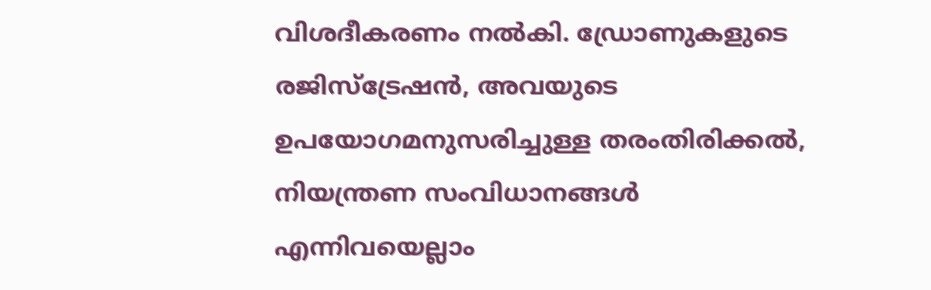വിശദീകരണം നൽകി. ഡ്രോണുകളുടെ രജിസ്ട്രേഷൻ, അവയുടെ ഉപയോഗമനുസരിച്ചുള്ള തരംതിരിക്കൽ, നിയന്ത്രണ സംവിധാനങ്ങൾ എന്നിവയെല്ലാം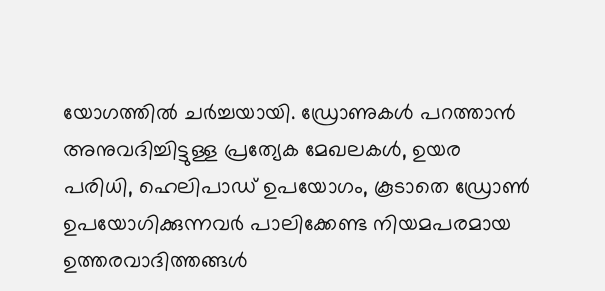യോഗത്തിൽ ചർച്ചയായി. ഡ്രോണുകൾ പറത്താൻ അനുവദിച്ചിട്ടുള്ള പ്രത്യേക മേഖലകൾ, ഉയര പരിധി, ഹെലിപാഡ് ഉപയോഗം, കൂടാതെ ഡ്രോൺ ഉപയോഗിക്കുന്നവർ പാലിക്കേണ്ട നിയമപരമായ ഉത്തരവാദിത്തങ്ങൾ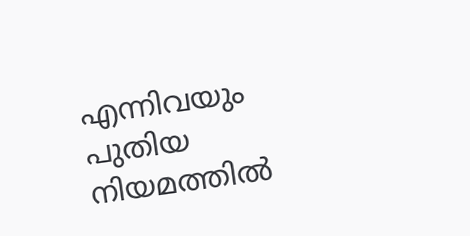എന്നിവയും പുതിയ നിയമത്തിൽ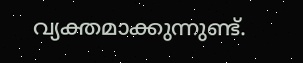വ്യക്തമാക്കുന്നുണ്ട്.